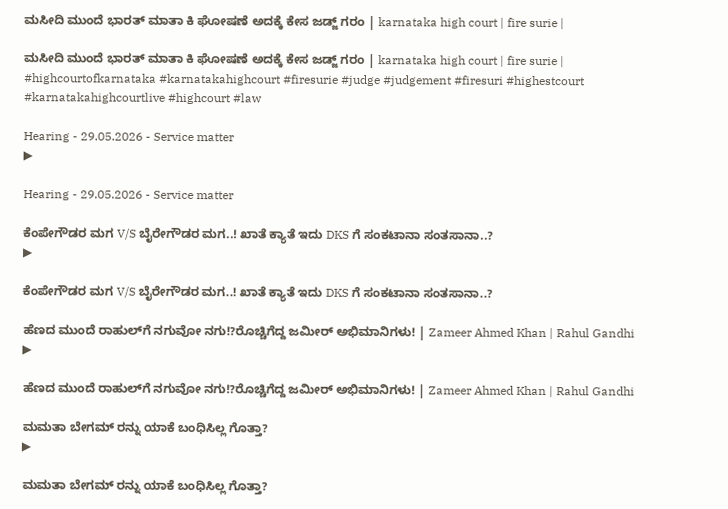ಮಸೀದಿ ಮುಂದೆ ಭಾರತ್ ಮಾತಾ ಕಿ ಘೋಷಣೆ ಅದಕ್ಕೆ ಕೇಸ ಜಡ್ಜ್ ಗರಂ | karnataka high court | fire surie |

ಮಸೀದಿ ಮುಂದೆ ಭಾರತ್ ಮಾತಾ ಕಿ ಘೋಷಣೆ ಅದಕ್ಕೆ ಕೇಸ ಜಡ್ಜ್ ಗರಂ | karnataka high court | fire surie | #highcourtofkarnataka #karnatakahighcourt #firesurie #judge #judgement #firesuri #highestcourt #karnatakahighcourtlive #highcourt #law

Hearing - 29.05.2026 - Service matter
▶

Hearing - 29.05.2026 - Service matter

ಕೆಂಪೇಗೌಡರ ಮಗ V/S ಬೈರೇಗೌಡರ ಮಗ..! ಖಾತೆ ಕ್ಯಾತೆ ಇದು DKS ಗೆ ಸಂಕಟಾನಾ ಸಂತಸಾನಾ..?
▶

ಕೆಂಪೇಗೌಡರ ಮಗ V/S ಬೈರೇಗೌಡರ ಮಗ..! ಖಾತೆ ಕ್ಯಾತೆ ಇದು DKS ಗೆ ಸಂಕಟಾನಾ ಸಂತಸಾನಾ..?

ಹೆಣದ ಮುಂದೆ ರಾಹುಲ್‌ಗೆ ನಗುವೋ ನಗು!?ರೊಚ್ಚಿಗೆದ್ದ ಜಮೀರ್ ಅಭಿಮಾನಿಗಳು! | Zameer Ahmed Khan | Rahul Gandhi
▶

ಹೆಣದ ಮುಂದೆ ರಾಹುಲ್‌ಗೆ ನಗುವೋ ನಗು!?ರೊಚ್ಚಿಗೆದ್ದ ಜಮೀರ್ ಅಭಿಮಾನಿಗಳು! | Zameer Ahmed Khan | Rahul Gandhi

ಮಮತಾ ಬೇಗಮ್ ರನ್ನು ಯಾಕೆ ಬಂಧಿಸಿಲ್ಲ ಗೊತ್ತಾ?
▶

ಮಮತಾ ಬೇಗಮ್ ರನ್ನು ಯಾಕೆ ಬಂಧಿಸಿಲ್ಲ ಗೊತ್ತಾ?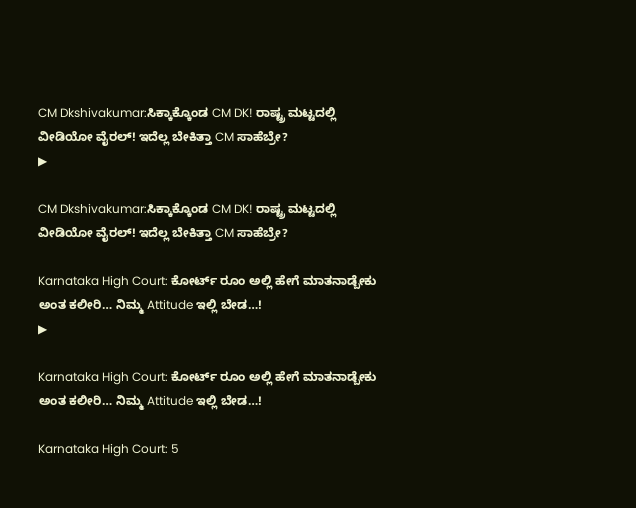CM Dkshivakumar:ಸಿಕ್ಕಾಕ್ಕೊಂಡ CM DK! ರಾಷ್ಟ್ರ ಮಟ್ಟದಲ್ಲಿ ವೀಡಿಯೋ ವೈರಲ್! ಇದೆಲ್ಲ ಬೇಕಿತ್ತಾ CM ಸಾಹೆಬ್ರೇ?
▶

CM Dkshivakumar:ಸಿಕ್ಕಾಕ್ಕೊಂಡ CM DK! ರಾಷ್ಟ್ರ ಮಟ್ಟದಲ್ಲಿ ವೀಡಿಯೋ ವೈರಲ್! ಇದೆಲ್ಲ ಬೇಕಿತ್ತಾ CM ಸಾಹೆಬ್ರೇ?

Karnataka High Court: ಕೋರ್ಟ್ ರೂಂ ಅಲ್ಲಿ ಹೇಗೆ ಮಾತನಾಡ್ಬೇಕು ಅಂತ ಕಲೀರಿ… ನಿಮ್ಮ Attitude ಇಲ್ಲಿ ಬೇಡ…!
▶

Karnataka High Court: ಕೋರ್ಟ್ ರೂಂ ಅಲ್ಲಿ ಹೇಗೆ ಮಾತನಾಡ್ಬೇಕು ಅಂತ ಕಲೀರಿ… ನಿಮ್ಮ Attitude ಇಲ್ಲಿ ಬೇಡ…!

Karnataka High Court: 5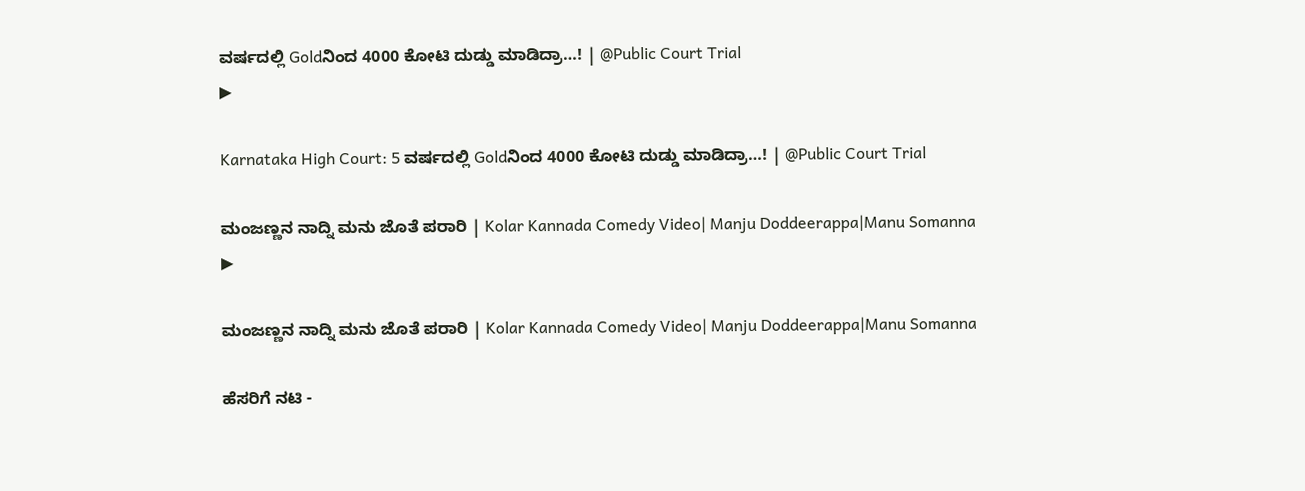ವರ್ಷದಲ್ಲಿ Goldನಿಂದ 4000 ಕೋಟಿ ದುಡ್ಡು ಮಾಡಿದ್ರಾ…! | @Public Court Trial
▶

Karnataka High Court: 5 ವರ್ಷದಲ್ಲಿ Goldನಿಂದ 4000 ಕೋಟಿ ದುಡ್ಡು ಮಾಡಿದ್ರಾ…! | @Public Court Trial

ಮಂಜಣ್ಣನ ನಾದ್ನಿ ಮನು ಜೊತೆ ಪರಾರಿ | Kolar Kannada Comedy Video| Manju Doddeerappa|Manu Somanna
▶

ಮಂಜಣ್ಣನ ನಾದ್ನಿ ಮನು ಜೊತೆ ಪರಾರಿ | Kolar Kannada Comedy Video| Manju Doddeerappa|Manu Somanna

ಹೆಸರಿಗೆ ನಟಿ -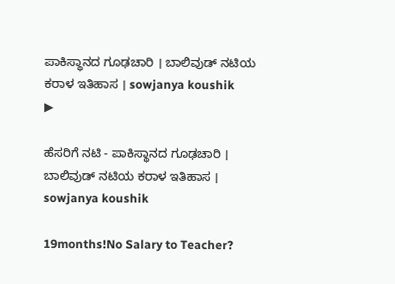ಪಾಕಿಸ್ಥಾನದ ಗೂಢಚಾರಿ । ಬಾಲಿವುಡ್ ನಟಿಯ ಕರಾಳ ಇತಿಹಾಸ । sowjanya koushik
▶

ಹೆಸರಿಗೆ ನಟಿ - ಪಾಕಿಸ್ಥಾನದ ಗೂಢಚಾರಿ । ಬಾಲಿವುಡ್ ನಟಿಯ ಕರಾಳ ಇತಿಹಾಸ । sowjanya koushik

19months!No Salary to Teacher?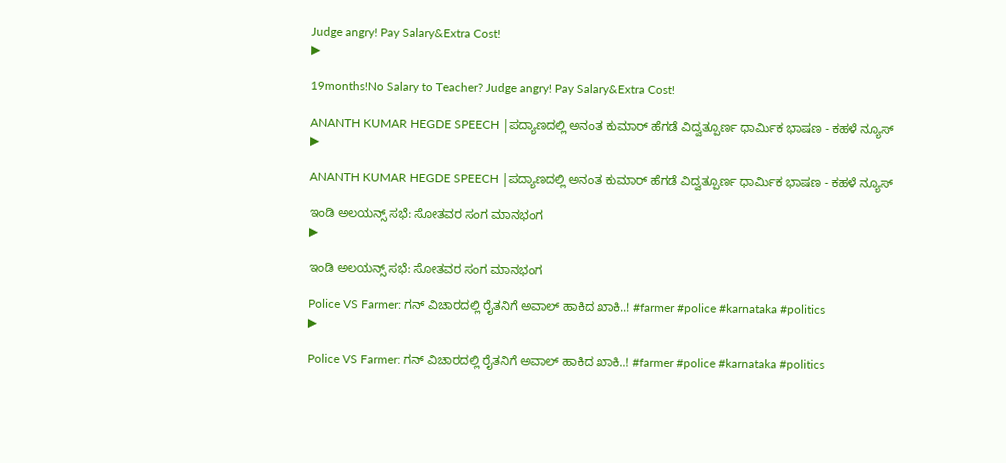Judge angry! Pay Salary&Extra Cost!
▶

19months!No Salary to Teacher? Judge angry! Pay Salary&Extra Cost!

ANANTH KUMAR HEGDE SPEECH |ಪದ್ಯಾಣದಲ್ಲಿ ಅನಂತ ಕುಮಾರ್ ಹೆಗಡೆ ವಿದ್ವತ್ಪೂರ್ಣ ಧಾರ್ಮಿಕ ಭಾಷಣ - ಕಹಳೆ ನ್ಯೂಸ್
▶

ANANTH KUMAR HEGDE SPEECH |ಪದ್ಯಾಣದಲ್ಲಿ ಅನಂತ ಕುಮಾರ್ ಹೆಗಡೆ ವಿದ್ವತ್ಪೂರ್ಣ ಧಾರ್ಮಿಕ ಭಾಷಣ - ಕಹಳೆ ನ್ಯೂಸ್

ಇಂಡಿ ಅಲಯನ್ಸ್ ಸಭೆ: ಸೋತವರ ಸಂಗ ಮಾನಭಂಗ
▶

ಇಂಡಿ ಅಲಯನ್ಸ್ ಸಭೆ: ಸೋತವರ ಸಂಗ ಮಾನಭಂಗ

Police VS Farmer: ಗನ್‌ ವಿಚಾರದಲ್ಲಿ ರೈತನಿಗೆ ಅವಾಲ್‌ ಹಾಕಿದ ಖಾಕಿ..! #farmer #police #karnataka #politics
▶

Police VS Farmer: ಗನ್‌ ವಿಚಾರದಲ್ಲಿ ರೈತನಿಗೆ ಅವಾಲ್‌ ಹಾಕಿದ ಖಾಕಿ..! #farmer #police #karnataka #politics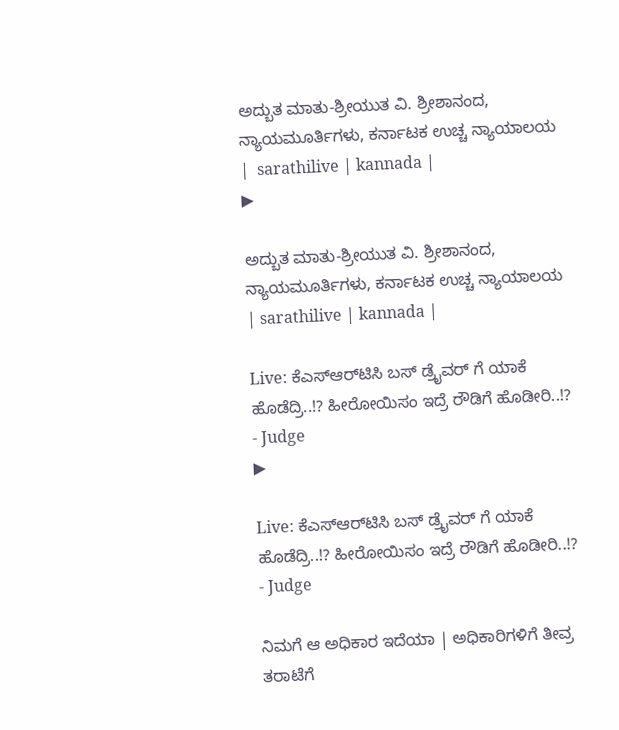ಅದ್ಬುತ ಮಾತು-ಶ್ರೀಯುತ ವಿ. ಶ್ರೀಶಾನಂದ, ನ್ಯಾಯಮೂರ್ತಿಗಳು, ಕರ್ನಾಟಕ ಉಚ್ಚ ನ್ಯಾಯಾಲಯ |  sarathilive | kannada |
▶

ಅದ್ಬುತ ಮಾತು-ಶ್ರೀಯುತ ವಿ. ಶ್ರೀಶಾನಂದ, ನ್ಯಾಯಮೂರ್ತಿಗಳು, ಕರ್ನಾಟಕ ಉಚ್ಚ ನ್ಯಾಯಾಲಯ | sarathilive | kannada |

Live: ಕೆಎಸ್‌ಆರ್‌ಟಿಸಿ ಬಸ್‌ ಡ್ರೈವರ್‌ ಗೆ ಯಾಕೆ ಹೊಡೆದ್ರಿ..!? ಹೀರೋಯಿಸಂ ಇದ್ರೆ ರೌಡಿಗೆ ಹೊಡೀರಿ..!? - Judge
▶

Live: ಕೆಎಸ್‌ಆರ್‌ಟಿಸಿ ಬಸ್‌ ಡ್ರೈವರ್‌ ಗೆ ಯಾಕೆ ಹೊಡೆದ್ರಿ..!? ಹೀರೋಯಿಸಂ ಇದ್ರೆ ರೌಡಿಗೆ ಹೊಡೀರಿ..!? - Judge

ನಿಮಗೆ ಆ ಅಧಿಕಾರ ಇದೆಯಾ | ಅಧಿಕಾರಿಗಳಿಗೆ ತೀವ್ರ ತರಾಟೆಗೆ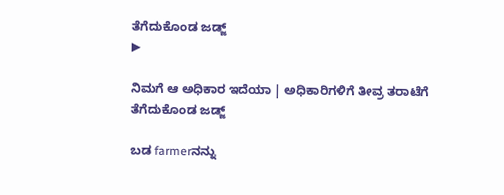ತೆಗೆದುಕೊಂಡ ಜಡ್ಜ್
▶

ನಿಮಗೆ ಆ ಅಧಿಕಾರ ಇದೆಯಾ | ಅಧಿಕಾರಿಗಳಿಗೆ ತೀವ್ರ ತರಾಟೆಗೆ ತೆಗೆದುಕೊಂಡ ಜಡ್ಜ್

ಬಡ farmerನನ್ನು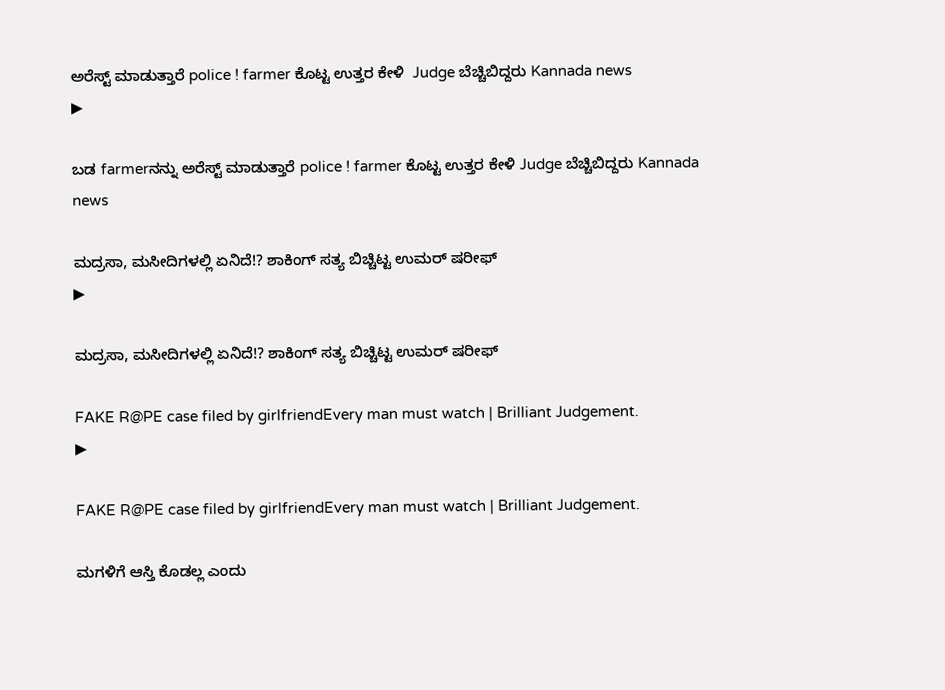ಅರೆಸ್ಟ್ ಮಾಡುತ್ತಾರೆ police ! farmer ಕೊಟ್ಟ ಉತ್ತರ ಕೇಳಿ  Judge ಬೆಚ್ಚಿಬಿದ್ದರು Kannada news
▶

ಬಡ farmerನನ್ನು ಅರೆಸ್ಟ್ ಮಾಡುತ್ತಾರೆ police ! farmer ಕೊಟ್ಟ ಉತ್ತರ ಕೇಳಿ Judge ಬೆಚ್ಚಿಬಿದ್ದರು Kannada news

ಮದ್ರಸಾ, ಮಸೀದಿಗಳಲ್ಲಿ ಏನಿದೆ!? ಶಾಕಿಂಗ್ ಸತ್ಯ ಬಿಚ್ಚಿಟ್ಟ ಉಮರ್ ಷರೀಫ್
▶

ಮದ್ರಸಾ, ಮಸೀದಿಗಳಲ್ಲಿ ಏನಿದೆ!? ಶಾಕಿಂಗ್ ಸತ್ಯ ಬಿಚ್ಚಿಟ್ಟ ಉಮರ್ ಷರೀಫ್

FAKE R@PE case filed by girlfriendEvery man must watch | Brilliant Judgement.
▶

FAKE R@PE case filed by girlfriendEvery man must watch | Brilliant Judgement.

ಮಗಳಿಗೆ ಆಸ್ತಿ ಕೊಡಲ್ಲ ಎಂದು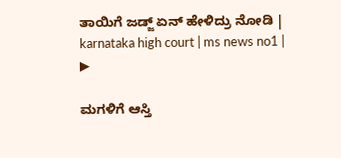ತಾಯಿಗೆ ಜಡ್ಜ್ ಏನ್ ಹೇಳಿದ್ರು ನೋಡಿ | karnataka high court | ms news no1 |
▶

ಮಗಳಿಗೆ ಆಸ್ತಿ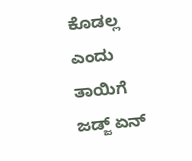ಕೊಡಲ್ಲ ಎಂದು ತಾಯಿಗೆ ಜಡ್ಜ್ ಏನ್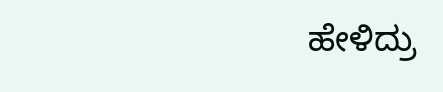ಹೇಳಿದ್ರು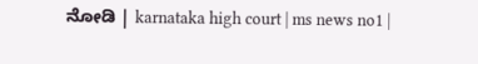ನೋಡಿ | karnataka high court | ms news no1 |